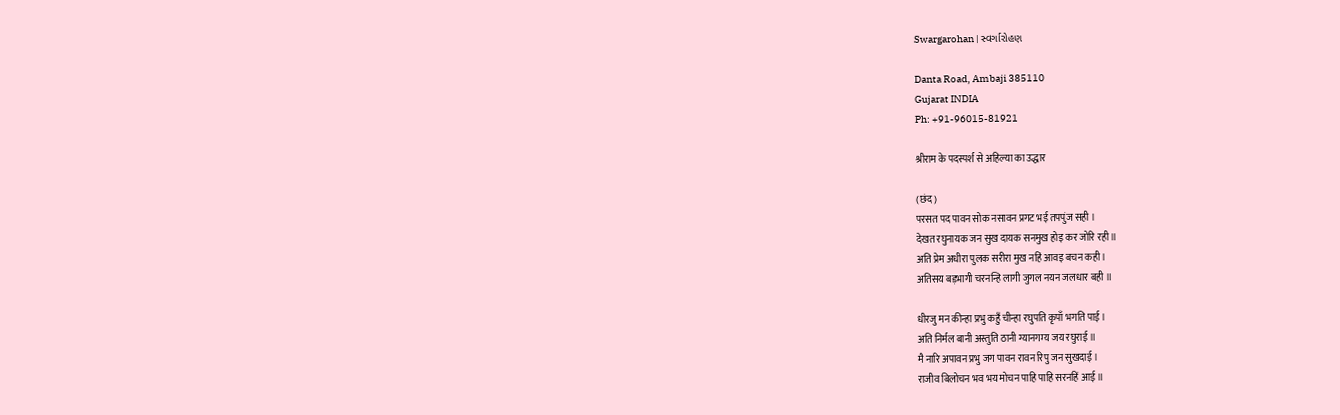Swargarohan | સ્વર્ગારોહણ

Danta Road, Ambaji 385110
Gujarat INDIA
Ph: +91-96015-81921

श्रीराम के पदस्पर्श से अहिल्या का उद्धार

(छंद)
परसत पद पावन सोक नसावन प्रगट भई तपपुंज सही ।
देखत रघुनायक जन सुख दायक सनमुख होइ कर जोरि रही ॥
अति प्रेम अधीरा पुलक सरीरा मुख नहिं आवइ बचन कही ।
अतिसय बड़भागी चरनन्हि लागी जुगल नयन जलधार बही ॥

धीरजु मन कीन्हा प्रभु कहुँ चीन्हा रघुपति कृपाँ भगति पाई ।
अति निर्मल बानी अस्तुति ठानी ग्यानगम्य जय रघुराई ॥
मै नारि अपावन प्रभु जग पावन रावन रिपु जन सुखदाई ।
राजीव बिलोचन भव भय मोचन पाहि पाहि सरनहिं आई ॥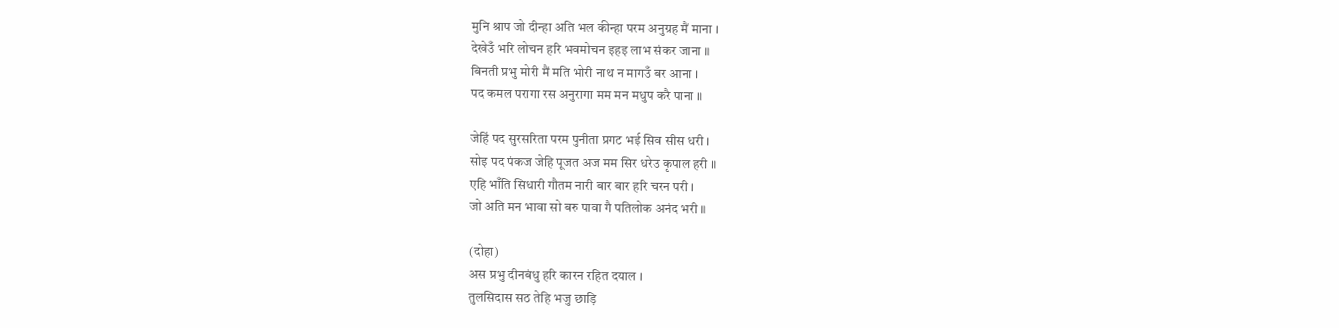मुनि श्राप जो दीन्हा अति भल कीन्हा परम अनुग्रह मैं माना ।
देखेउँ भरि लोचन हरि भवमोचन इहइ लाभ संकर जाना ॥
बिनती प्रभु मोरी मैं मति भोरी नाथ न मागउँ बर आना ।
पद कमल परागा रस अनुरागा मम मन मधुप करै पाना ॥

जेहिं पद सुरसरिता परम पुनीता प्रगट भई सिव सीस धरी ।
सोइ पद पंकज जेहि पूजत अज मम सिर धरेउ कृपाल हरी ॥
एहि भाँति सिधारी गौतम नारी बार बार हरि चरन परी ।
जो अति मन भावा सो बरु पावा गै पतिलोक अनंद भरी ॥

(दोहा)
अस प्रभु दीनबंधु हरि कारन रहित दयाल ।
तुलसिदास सठ तेहि भजु छाड़ि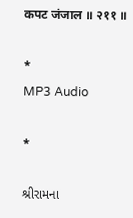कपट जंजाल ॥ २११ ॥

*
MP3 Audio

*

શ્રીરામના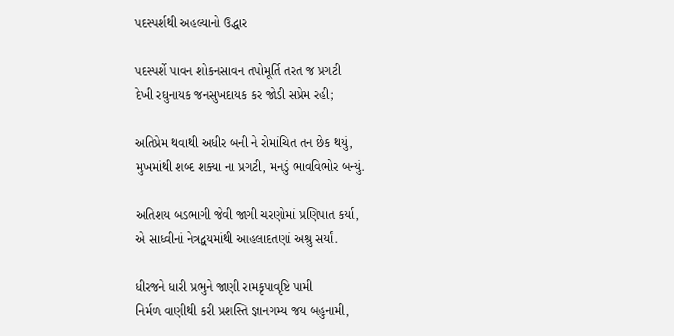પદસ્પર્શથી અહલ્યાનો ઉદ્ધાર

પદસ્પર્શે પાવન શોકનસાવન તપોમૂર્તિ તરત જ પ્રગટી
દેખી રઘુનાયક જનસુખદાયક કર જોડી સપ્રેમ રહી;

અતિપ્રેમ થવાથી અધીર બની ને રોમાંચિત તન છેક થયું,
મુખમાંથી શબ્દ શક્યા ના પ્રગટી, મનડું ભાવવિભોર બન્યું.

અતિશય બડભાગી જેવી જાગી ચરણોમાં પ્રણિપાત કર્યા,
એ સાધ્વીનાં નેત્રદ્વયમાંથી આહલાદતણાં અશ્રુ સર્યાં.

ધીરજને ધારી પ્રભુને જાણી રામકૃપાવૃષ્ટિ પામી
નિર્મળ વાણીથી કરી પ્રશસ્તિ જ્ઞાનગમ્ય જય બહુનામી,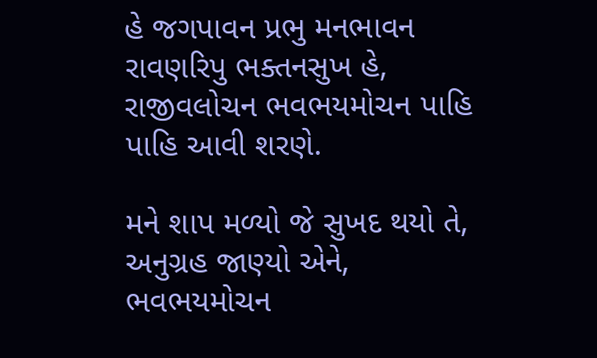હે જગપાવન પ્રભુ મનભાવન રાવણરિપુ ભક્તનસુખ હે,
રાજીવલોચન ભવભયમોચન પાહિ પાહિ આવી શરણે.

મને શાપ મળ્યો જે સુખદ થયો તે, અનુગ્રહ જાણ્યો એને,
ભવભયમોચન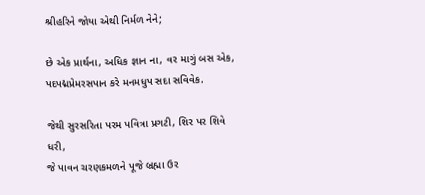શ્રીહરિને જોયા એથી નિર્મળ નેને;

છે એક પ્રાર્થના, અધિક જ્ઞાન ના, વર માગું બસ એક,
પદપદ્મપ્રેમરસપાન કરે મનમધુપ સદા સવિવેક.

જેથી સુરસરિતા પરમ પવિત્રા પ્રગટી, શિર પર શિવે ધરી,
જે પાવન ચરણકમળને પૂજે બ્રહ્મા ઉર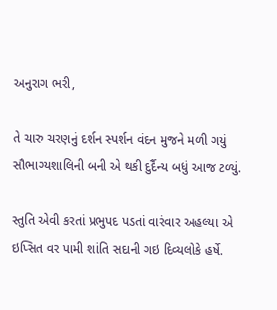અનુરાગ ભરી,

તે ચારુ ચરણનું દર્શન સ્પર્શન વંદન મુજને મળી ગયું
સૌભાગ્યશાલિની બની એ થકી દુર્દૈન્ય બધું આજ ટળ્યું.

સ્તુતિ એવી કરતાં પ્રભુપદ પડતાં વારંવાર અહલ્યા એ
ઇપ્સિત વર પામી શાંતિ સદાની ગઇ દિવ્યલોકે હર્ષે.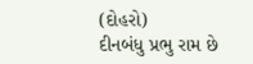(દોહરો)
દીનબંધુ પ્રભુ રામ છે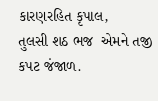કારણરહિત કૃપાલ,
તુલસી શઠ ભજ  એમને તજી કપટ જંજાળ.